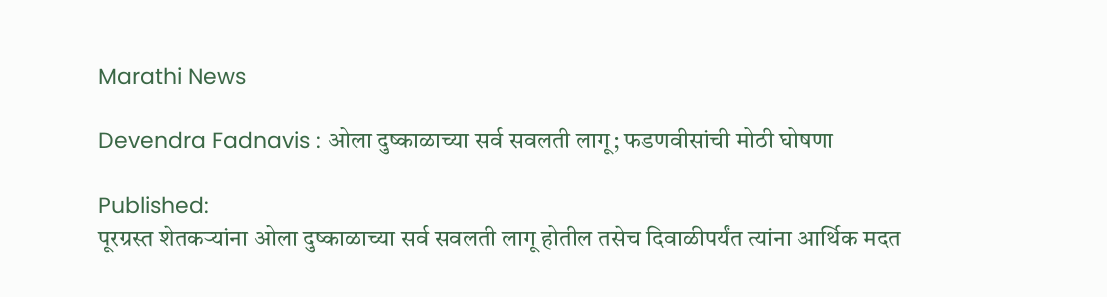Marathi News

Devendra Fadnavis : ओला दुष्काळाच्या सर्व सवलती लागू; फडणवीसांची मोठी घोषणा

Published:
पूरग्रस्त शेतकऱ्यांना ओला दुष्काळाच्या सर्व सवलती लागू होतील तसेच दिवाळीपर्यंत त्यांना आर्थिक मदत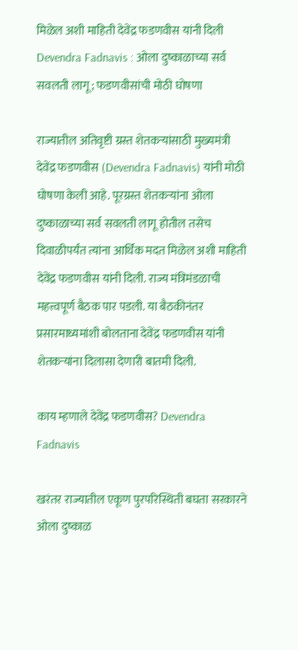मिळेल अशी माहिती देवेंद्र फडणवीस यांनी दिली
Devendra Fadnavis : ओला दुष्काळाच्या सर्व सवलती लागू; फडणवीसांची मोठी घोषणा

राज्यातील अतिवृष्टी ग्रस्त शेतकऱ्यांसाठी मुख्यमंत्री देवेंद्र फडणवीस (Devendra Fadnavis) यांनी मोठी घोषणा केली आहे. पूरग्रस्त शेतकऱ्यांना ओला दुष्काळाच्या सर्व सवलती लागू होतील तसेच दिवाळीपर्यंत त्यांना आर्थिक मदत मिळेल अशी माहिती देवेंद्र फडणवीस यांनी दिली. राज्य मंत्रिमंडळाची महत्त्वपूर्ण बैठक पार पडली. या बैठकीनंतर प्रसारमाध्यमांशी बोलताना देवेंद्र फडणवीस यांनी शेतकऱ्यांना दिलासा देणारी बातमी दिली.

काय म्हणाले देवेंद्र फडणवीस? Devendra Fadnavis

खरंतर राज्यातील एकूण पुरपरिस्थिती बघता सरकारने ओला दुष्काळ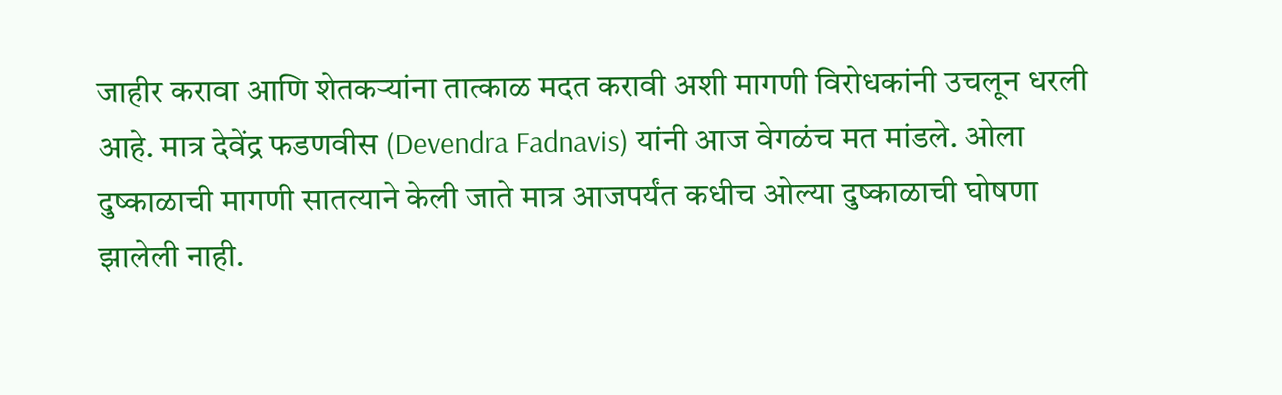जाहीर करावा आणि शेतकऱ्यांना तात्काळ मदत करावी अशी मागणी विरोधकांनी उचलून धरली आहे. मात्र देवेंद्र फडणवीस (Devendra Fadnavis) यांनी आज वेगळंच मत मांडले. ओला दुष्काळाची मागणी सातत्याने केली जाते मात्र आजपर्यंत कधीच ओल्या दुष्काळाची घोषणा झालेली नाही.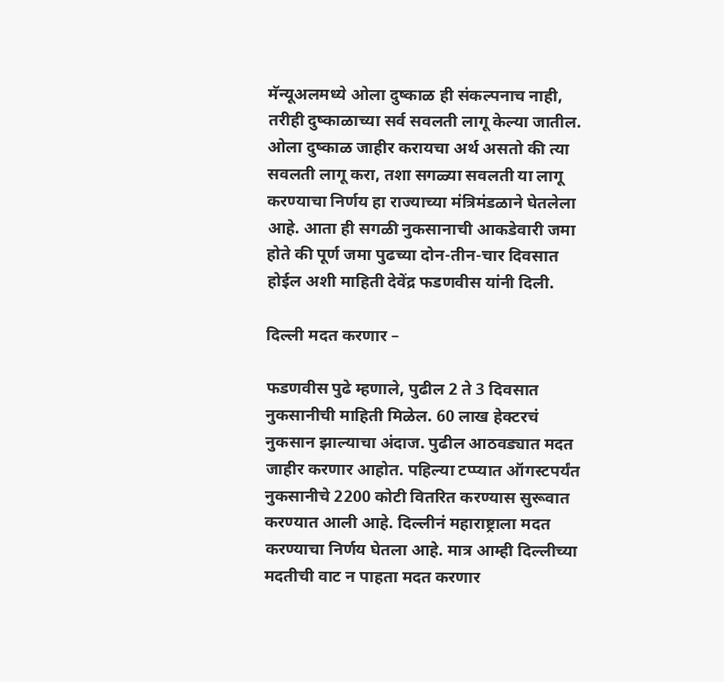मॅन्यूअलमध्ये ओला दुष्काळ ही संकल्पनाच नाही, तरीही दुष्काळाच्या सर्व सवलती लागू केल्या जातील. ओला दुष्काळ जाहीर करायचा अर्थ असतो की त्या सवलती लागू करा, तशा सगळ्या सवलती या लागू करण्याचा निर्णय हा राज्याच्या मंत्रिमंडळाने घेतलेला आहे. आता ही सगळी नुकसानाची आकडेवारी जमा होते की पूर्ण जमा पुढच्या दोन-तीन-चार दिवसात होईल अशी माहिती देवेंद्र फडणवीस यांनी दिली.

दिल्ली मदत करणार –

फडणवीस पुढे म्हणाले, पुढील 2 ते 3 दिवसात नुकसानीची माहिती मिळेल. 60 लाख हेक्टरचं नुकसान झाल्याचा अंदाज. पुढील आठवड्यात मदत जाहीर करणार आहोत. पहिल्या टप्प्यात ऑगस्टपर्यंत नुकसानीचे 2200 कोटी वितरित करण्यास सुरूवात करण्यात आली आहे. दिल्लीनं महाराष्ट्राला मदत करण्याचा निर्णय घेतला आहे. मात्र आम्ही दिल्लीच्या मदतीची वाट न पाहता मदत करणार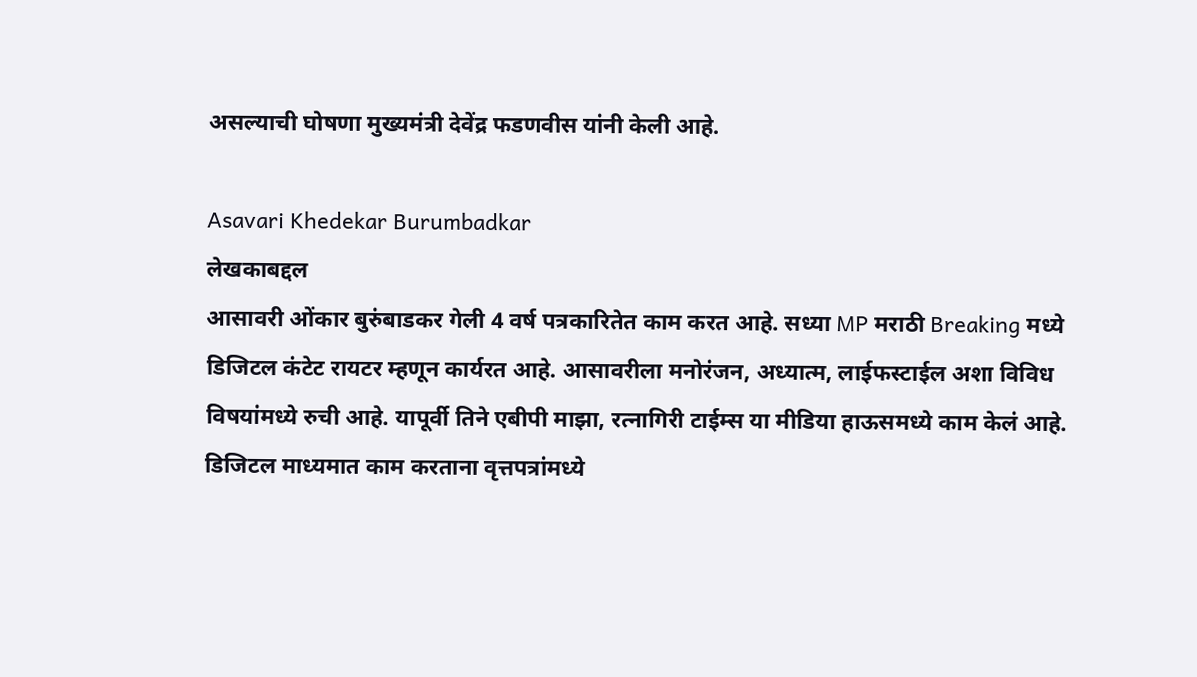असल्याची घोषणा मुख्यमंत्री देवेंद्र फडणवीस यांनी केली आहे.

Asavari Khedekar Burumbadkar
लेखकाबद्दल
आसावरी ओंकार बुरुंबाडकर गेली 4 वर्ष पत्रकारितेत काम करत आहे. सध्या MP मराठी Breaking मध्ये डिजिटल कंटेट रायटर म्हणून कार्यरत आहे. आसावरीला मनोरंजन, अध्यात्म, लाईफस्टाईल अशा विविध विषयांमध्ये रुची आहे. यापूर्वी तिने एबीपी माझा, रत्नागिरी टाईम्स या मीडिया हाऊसमध्ये काम केलं आहे. डिजिटल माध्यमात काम करताना वृत्तपत्रांमध्ये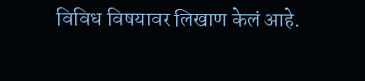विविध विषयावर लिखाण केलं आहे.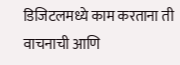डिजिटलमध्ये काम करताना ती वाचनाची आणि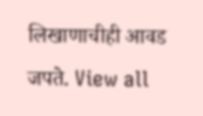लिखाणाचीही आवड जपते. View all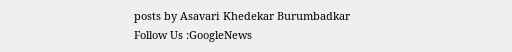posts by Asavari Khedekar Burumbadkar
Follow Us :GoogleNews